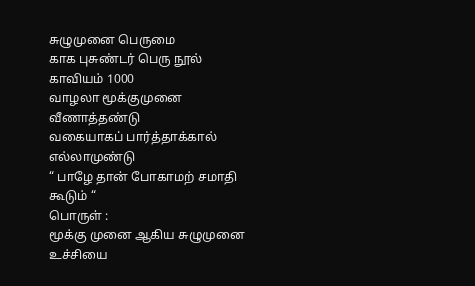சுழுமுனை பெருமை
காக புசுண்டர் பெரு நூல் காவியம் 1000
வாழலா மூக்குமுனை வீணாத்தண்டு
வகையாகப் பார்த்தாக்கால் எல்லாமுண்டு
“ பாழே தான் போகாமற் சமாதி கூடும் “
பொருள் :
மூக்கு முனை ஆகிய சுழுமுனை உச்சியை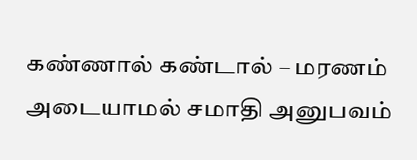கண்ணால் கண்டால் – மரணம் அடையாமல் சமாதி அனுபவம்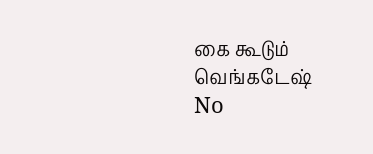கை கூடும்
வெங்கடேஷ்
No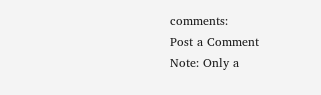comments:
Post a Comment
Note: Only a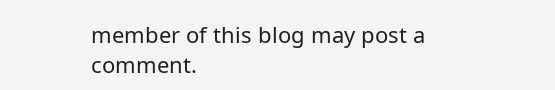member of this blog may post a comment.